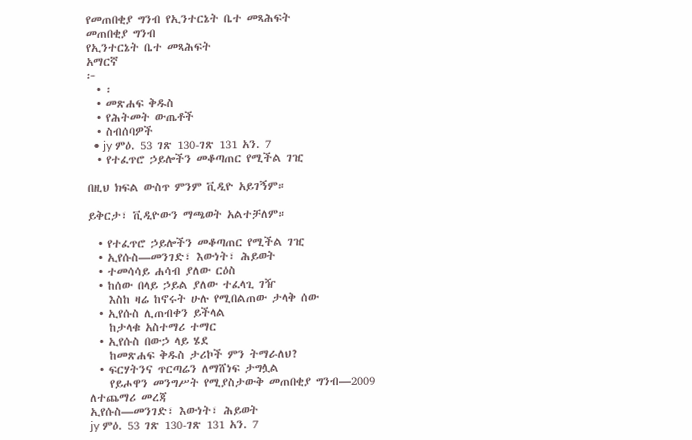የመጠበቂያ ግንብ የኢንተርኔት ቤተ መጻሕፍት
መጠበቂያ ግንብ
የኢንተርኔት ቤተ መጻሕፍት
አማርኛ
፦
  • ፡
  • መጽሐፍ ቅዱስ
  • የሕትመት ውጤቶች
  • ስብሰባዎች
  • jy ምዕ. 53 ገጽ 130-ገጽ 131 አን. 7
  • የተፈጥሮ ኃይሎችን መቆጣጠር የሚችል ገዢ

በዚህ ክፍል ውስጥ ምንም ቪዲዮ አይገኝም።

ይቅርታ፣ ቪዲዮውን ማጫወት አልተቻለም።

  • የተፈጥሮ ኃይሎችን መቆጣጠር የሚችል ገዢ
  • ኢየሱስ—መንገድ፣ እውነት፣ ሕይወት
  • ተመሳሳይ ሐሳብ ያለው ርዕስ
  • ከሰው በላይ ኃይል ያለው ተፈላጊ ገዥ
    እስከ ዛሬ ከኖሩት ሁሉ የሚበልጠው ታላቅ ሰው
  • ኢየሱስ ሊጠብቀን ይችላል
    ከታላቁ አስተማሪ ተማር
  • ኢየሱስ በውኃ ላይ ሄደ
    ከመጽሐፍ ቅዱስ ታሪኮች ምን ትማራለህ?
  • ፍርሃትንና ጥርጣሬን ለማሸነፍ ታግሏል
    የይሖዋን መንግሥት የሚያስታውቅ መጠበቂያ ግንብ—2009
ለተጨማሪ መረጃ
ኢየሱስ—መንገድ፣ እውነት፣ ሕይወት
jy ምዕ. 53 ገጽ 130-ገጽ 131 አን. 7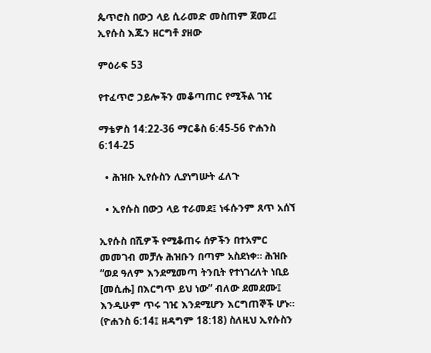ጴጥሮስ በውኃ ላይ ሲራመድ መስጠም ጀመረ፤ ኢየሱስ እጁን ዘርግቶ ያዘው

ምዕራፍ 53

የተፈጥሮ ኃይሎችን መቆጣጠር የሚችል ገዢ

ማቴዎስ 14:22-36 ማርቆስ 6:45-56 ዮሐንስ 6:14-25

  • ሕዝቡ ኢየሱስን ሊያነግሡት ፈለጉ

  • ኢየሱስ በውኃ ላይ ተራመደ፤ ነፋሱንም ጸጥ አሰኘ

ኢየሱስ በሺዎች የሚቆጠሩ ሰዎችን በተአምር መመገብ መቻሉ ሕዝቡን በጣም አስደነቀ። ሕዝቡ “ወደ ዓለም እንደሚመጣ ትንቢት የተነገረለት ነቢይ [መሲሑ] በእርግጥ ይህ ነው” ብለው ደመደሙ፤ እንዲሁም ጥሩ ገዢ እንደሚሆን እርግጠኞች ሆኑ። (ዮሐንስ 6:14፤ ዘዳግም 18:18) ስለዚህ ኢየሱስን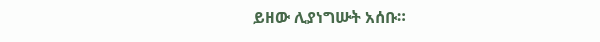ይዘው ሊያነግሡት አሰቡ።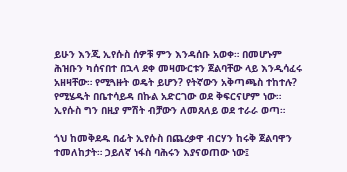ይሁን እንጂ ኢየሱስ ሰዎቹ ምን እንዳሰቡ አወቀ። በመሆኑም ሕዝቡን ካሰናበተ በኋላ ደቀ መዛሙርቱን ጀልባቸው ላይ እንዲሳፈሩ አዘዛቸው። የሚጓዙት ወዴት ይሆን? የትኛውን አቅጣጫስ ተከተሉ? የሚሄዱት በቤተሳይዳ በኩል አድርገው ወደ ቅፍርናሆም ነው። ኢየሱስ ግን በዚያ ምሽት ብቻውን ለመጸለይ ወደ ተራራ ወጣ።

ጎህ ከመቅደዱ በፊት ኢየሱስ በጨረቃዋ ብርሃን ከሩቅ ጀልባዋን ተመለከታት። ኃይለኛ ነፋስ ባሕሩን እያናወጠው ነው፤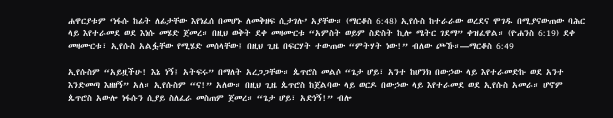ሐዋርያቱም ‘ነፋሱ ከፊት ለፊታቸው እየነፈሰ በመሆኑ ለመቅዘፍ ሲታገሉ’ አያቸው። (ማርቆስ 6:48) ኢየሱስ ከተራራው ወረደና ሞገዱ በሚያናውጠው ባሕር ላይ እየተራመደ ወደ እነሱ መሄድ ጀመረ። በዚህ ወቅት ደቀ መዛሙርቱ “አምስት ወይም ስድስት ኪሎ ሜትር ገደማ” ቀዝፈዋል። (ዮሐንስ 6:19) ደቀ መዛሙርቱ፣ ኢየሱስ አልፏቸው የሚሄድ መሰላቸው፤ በዚህ ጊዜ በፍርሃት ተውጠው “ምትሃት ነው!” ብለው ጮኹ።—ማርቆስ 6:49

ኢየሱስም “አይዟችሁ! እኔ ነኝ፤ አትፍሩ” በማለት አረጋጋቸው። ጴጥሮስ መልሶ “ጌታ ሆይ፣ አንተ ከሆንክ በውኃው ላይ እየተራመድኩ ወደ አንተ እንድመጣ እዘዘኝ” አለ። ኢየሱስም “ና!” አለው። በዚህ ጊዜ ጴጥሮስ ከጀልባው ላይ ወርዶ በውኃው ላይ እየተራመደ ወደ ኢየሱስ አመራ። ሆኖም ጴጥሮስ አውሎ ነፋሱን ሲያይ ስለፈራ መስጠም ጀመረ። “ጌታ ሆይ፣ አድነኝ!” ብሎ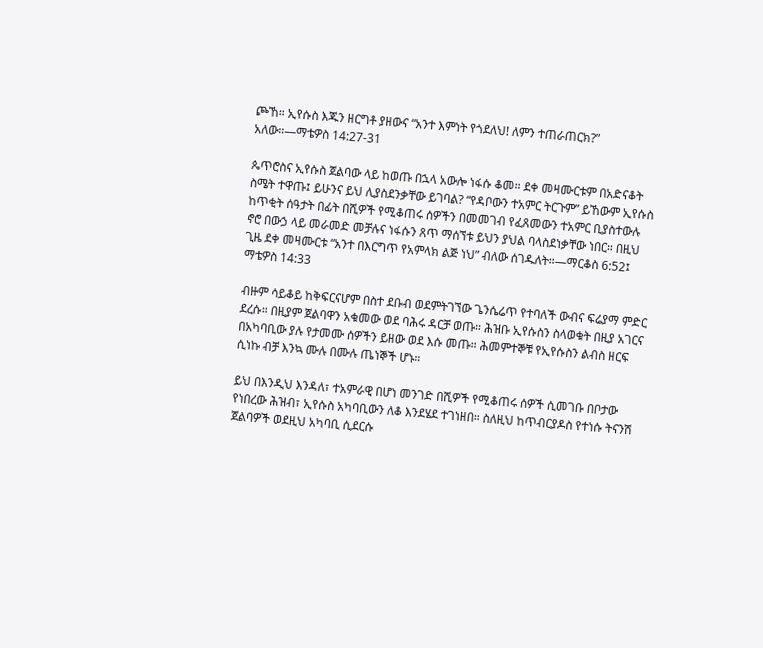ጮኸ። ኢየሱስ እጁን ዘርግቶ ያዘውና “አንተ እምነት የጎደለህ! ለምን ተጠራጠርክ?” አለው።—ማቴዎስ 14:27-31

ጴጥሮስና ኢየሱስ ጀልባው ላይ ከወጡ በኋላ አውሎ ነፋሱ ቆመ። ደቀ መዛሙርቱም በአድናቆት ስሜት ተዋጡ፤ ይሁንና ይህ ሊያስደንቃቸው ይገባል? “የዳቦውን ተአምር ትርጉም” ይኸውም ኢየሱስ ከጥቂት ሰዓታት በፊት በሺዎች የሚቆጠሩ ሰዎችን በመመገብ የፈጸመውን ተአምር ቢያስተውሉ ኖሮ በውኃ ላይ መራመድ መቻሉና ነፋሱን ጸጥ ማሰኘቱ ይህን ያህል ባላስደነቃቸው ነበር። በዚህ ጊዜ ደቀ መዛሙርቱ “አንተ በእርግጥ የአምላክ ልጅ ነህ” ብለው ሰገዱለት።—ማርቆስ 6:52፤ ማቴዎስ 14:33

ብዙም ሳይቆይ ከቅፍርናሆም በስተ ደቡብ ወደምትገኘው ጌንሴሬጥ የተባለች ውብና ፍሬያማ ምድር ደረሱ። በዚያም ጀልባዋን አቁመው ወደ ባሕሩ ዳርቻ ወጡ። ሕዝቡ ኢየሱስን ስላወቁት በዚያ አገርና በአካባቢው ያሉ የታመሙ ሰዎችን ይዘው ወደ እሱ መጡ። ሕመምተኞቹ የኢየሱስን ልብስ ዘርፍ ሲነኩ ብቻ እንኳ ሙሉ በሙሉ ጤነኞች ሆኑ።

ይህ በእንዲህ እንዳለ፣ ተአምራዊ በሆነ መንገድ በሺዎች የሚቆጠሩ ሰዎች ሲመገቡ በቦታው የነበረው ሕዝብ፣ ኢየሱስ አካባቢውን ለቆ እንደሄደ ተገነዘበ። ስለዚህ ከጥብርያዶስ የተነሱ ትናንሽ ጀልባዎች ወደዚህ አካባቢ ሲደርሱ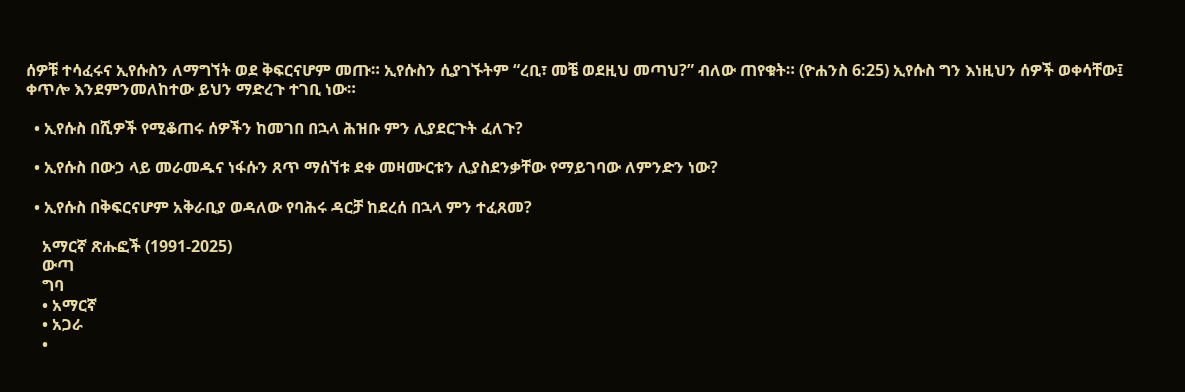ሰዎቹ ተሳፈሩና ኢየሱስን ለማግኘት ወደ ቅፍርናሆም መጡ። ኢየሱስን ሲያገኙትም “ረቢ፣ መቼ ወደዚህ መጣህ?” ብለው ጠየቁት። (ዮሐንስ 6:25) ኢየሱስ ግን እነዚህን ሰዎች ወቀሳቸው፤ ቀጥሎ እንደምንመለከተው ይህን ማድረጉ ተገቢ ነው።

  • ኢየሱስ በሺዎች የሚቆጠሩ ሰዎችን ከመገበ በኋላ ሕዝቡ ምን ሊያደርጉት ፈለጉ?

  • ኢየሱስ በውኃ ላይ መራመዱና ነፋሱን ጸጥ ማሰኘቱ ደቀ መዛሙርቱን ሊያስደንቃቸው የማይገባው ለምንድን ነው?

  • ኢየሱስ በቅፍርናሆም አቅራቢያ ወዳለው የባሕሩ ዳርቻ ከደረሰ በኋላ ምን ተፈጸመ?

    አማርኛ ጽሑፎች (1991-2025)
    ውጣ
    ግባ
    • አማርኛ
    • አጋራ
    •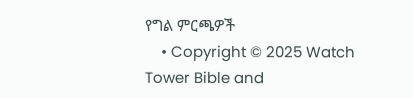የግል ምርጫዎች
    • Copyright © 2025 Watch Tower Bible and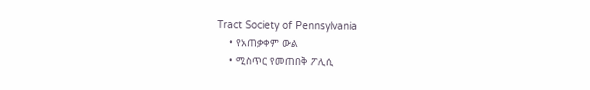Tract Society of Pennsylvania
    • የአጠቃቀም ውል
    • ሚስጥር የመጠበቅ ፖሊሲ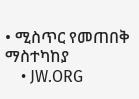• ሚስጥር የመጠበቅ ማስተካከያ
    • JW.ORG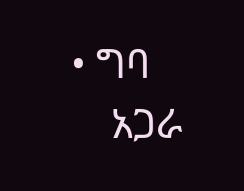• ግባ
    አጋራ